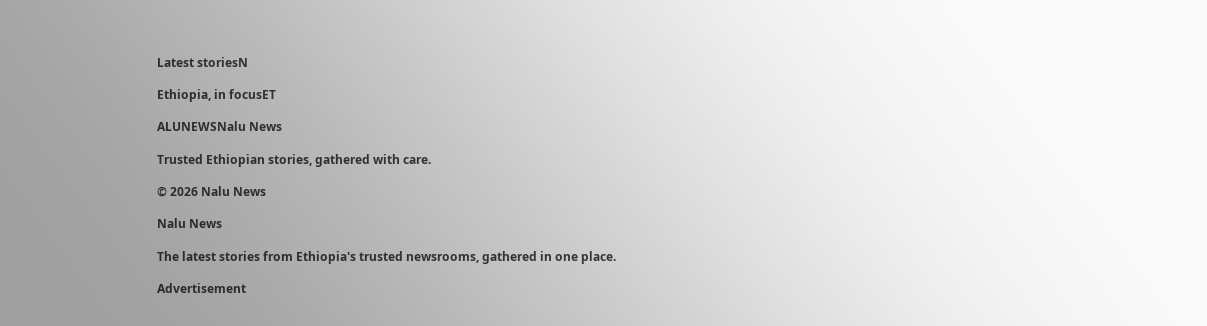Latest storiesN

Ethiopia, in focusET

ALUNEWSNalu News

Trusted Ethiopian stories, gathered with care.

© 2026 Nalu News

Nalu News

The latest stories from Ethiopia's trusted newsrooms, gathered in one place.

Advertisement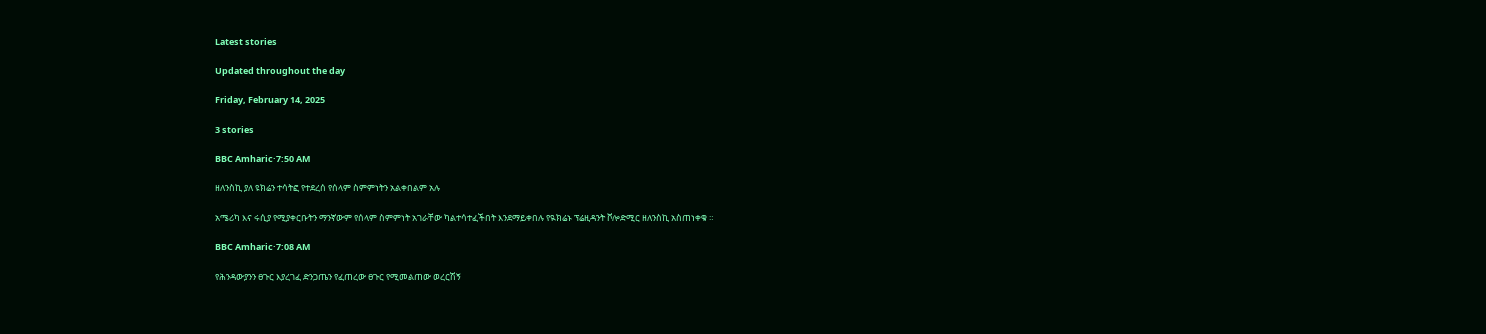Latest stories

Updated throughout the day

Friday, February 14, 2025

3 stories

BBC Amharic·7:50 AM

ዘለንስኪ ያለ ዩክሬን ተሳትፎ የተደረሰ የሰላም ስምምነትን አልቀበልም አሉ

አሜሪካ እና ሩሲያ የሚያቀርቡትን ማንኛውም የሰላም ስምምነት አገራቸው ካልተሳተፈችበት እንደማይቀበሉ የዪክሬኑ ፕሬዚዳንት ቮሎድሚር ዘለንስኪ አስጠነቀቁ ።

BBC Amharic·7:08 AM

የሕንዳውያንን ፀጉር እያረገፈ ድንጋጤን የፈጠረው ፀጉር የሚመልጠው ወረርሽኝ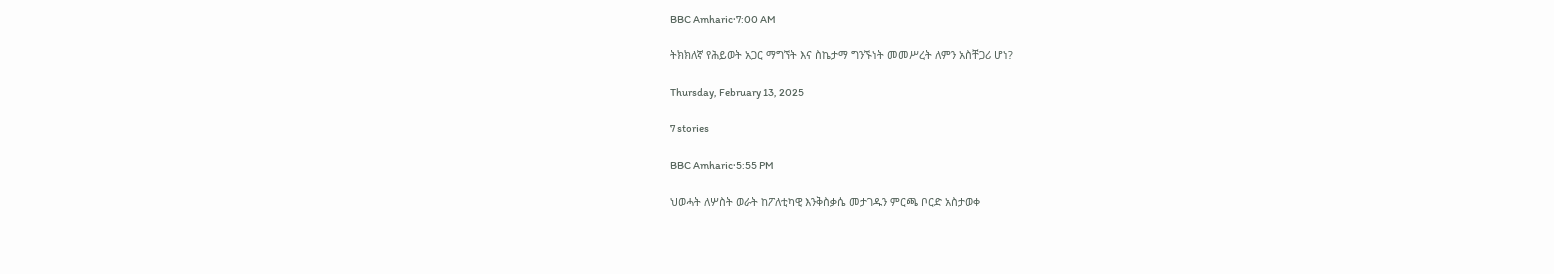BBC Amharic·7:00 AM

ትክክለኛ የሕይወት አጋር ማግኘት እና ስኬታማ ግንኙነት መመሥረት ለምን አስቸጋሪ ሆነ?

Thursday, February 13, 2025

7 stories

BBC Amharic·5:55 PM

ህወሓት ለሦስት ወራት ከፖለቲካዊ እንቅስቃሴ መታገዱን ምርጫ ቦርድ አስታወቀ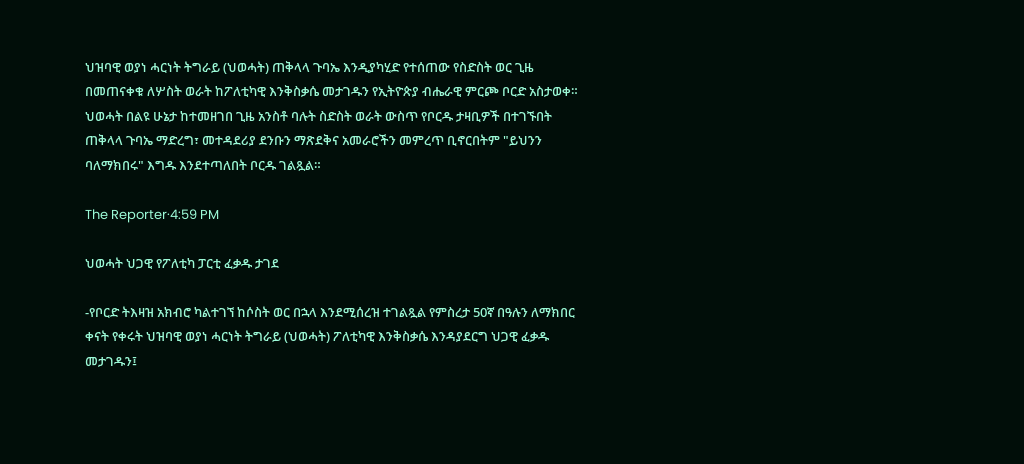ህዝባዊ ወያነ ሓርነት ትግራይ (ህወሓት) ጠቅላላ ጉባኤ እንዲያካሂድ የተሰጠው የስድስት ወር ጊዜ በመጠናቀቁ ለሦስት ወራት ከፖለቲካዊ እንቅስቃሴ መታገዱን የኢትዮጵያ ብሔራዊ ምርጮ ቦርድ አስታወቀ። ህወሓት በልዩ ሁኔታ ከተመዘገበ ጊዜ አንስቶ ባሉት ስድስት ወራት ውስጥ የቦርዱ ታዛቢዎች በተገኙበት ጠቅላላ ጉባኤ ማድረግ፣ መተዳደሪያ ደንቡን ማጽደቅና አመራሮችን መምረጥ ቢኖርበትም "ይህንን ባለማክበሩ" እግዱ እንደተጣለበት ቦርዱ ገልጿል።

The Reporter·4:59 PM

ህወሓት ህጋዊ የፖለቲካ ፓርቲ ፈቃዱ ታገደ

-የቦርድ ትእዛዝ አክብሮ ካልተገኘ ከሶስት ወር በኋላ እንደሚሰረዝ ተገልጿል የምስረታ 50ኛ በዓሉን ለማክበር ቀናት የቀሩት ህዝባዊ ወያነ ሓርነት ትግራይ (ህወሓት) ፖለቲካዊ እንቅስቃሴ እንዳያደርግ ህጋዊ ፈቃዱ መታገዱን፤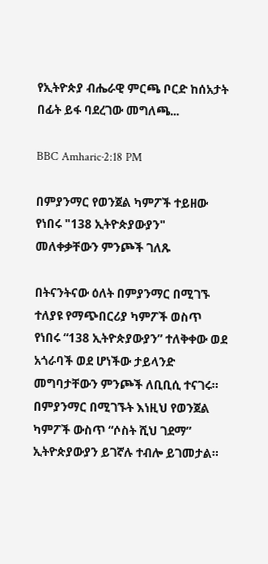የኢትዮጵያ ብሔራዊ ምርጫ ቦርድ ከሰአታት በፊት ይፋ ባደረገው መግለጫ...

BBC Amharic·2:18 PM

በምያንማር የወንጀል ካምፖች ተይዘው የነበሩ "138 ኢትዮጵያውያን" መለቀቃቸውን ምንጮች ገለጹ

በትናንትናው ዕለት በምያንማር በሚገኙ ተለያዩ የማጭበርሪያ ካምፖች ወስጥ የነበሩ “138 ኢትዮጵያውያን” ተለቅቀው ወደ አጎራባች ወደ ሆነችው ታይላንድ መግባታቸውን ምንጮች ለቢቢሲ ተናገሩ። በምያንማር በሚገኙት እነዚህ የወንጀል ካምፖች ውስጥ “ሶስት ሺህ ገደማ” ኢትዮጵያውያን ይገኛሉ ተብሎ ይገመታል።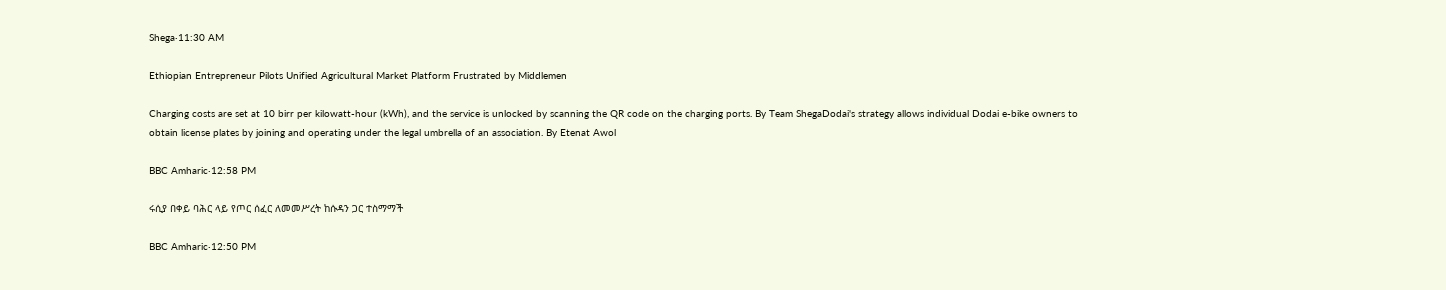Shega·11:30 AM

Ethiopian Entrepreneur Pilots Unified Agricultural Market Platform Frustrated by Middlemen

Charging costs are set at 10 birr per kilowatt-hour (kWh), and the service is unlocked by scanning the QR code on the charging ports. By Team ShegaDodai's strategy allows individual Dodai e-bike owners to obtain license plates by joining and operating under the legal umbrella of an association. By Etenat Awol

BBC Amharic·12:58 PM

ሩሲያ በቀይ ባሕር ላይ የጦር ሰፈር ለመመሥረት ከሱዳን ጋር ተስማማች

BBC Amharic·12:50 PM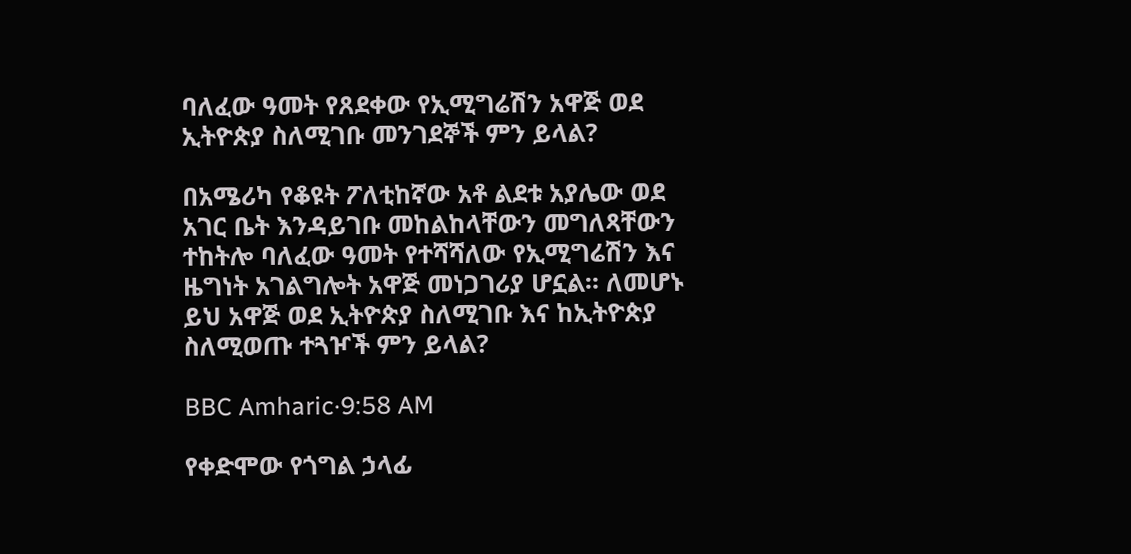ባለፈው ዓመት የጸደቀው የኢሚግሬሽን አዋጅ ወደ ኢትዮጵያ ስለሚገቡ መንገደኞች ምን ይላል?

በአሜሪካ የቆዩት ፖለቲከኛው አቶ ልደቱ አያሌው ወደ አገር ቤት እንዳይገቡ መከልከላቸውን መግለጻቸውን ተከትሎ ባለፈው ዓመት የተሻሻለው የኢሚግሬሽን እና ዜግነት አገልግሎት አዋጅ መነጋገሪያ ሆኗል። ለመሆኑ ይህ አዋጅ ወደ ኢትዮጵያ ስለሚገቡ እና ከኢትዮጵያ ስለሚወጡ ተጓዦች ምን ይላል?

BBC Amharic·9:58 AM

የቀድሞው የጎግል ኃላፊ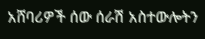አሸባሪዎች ሰው ሰራሽ አስተውሎትን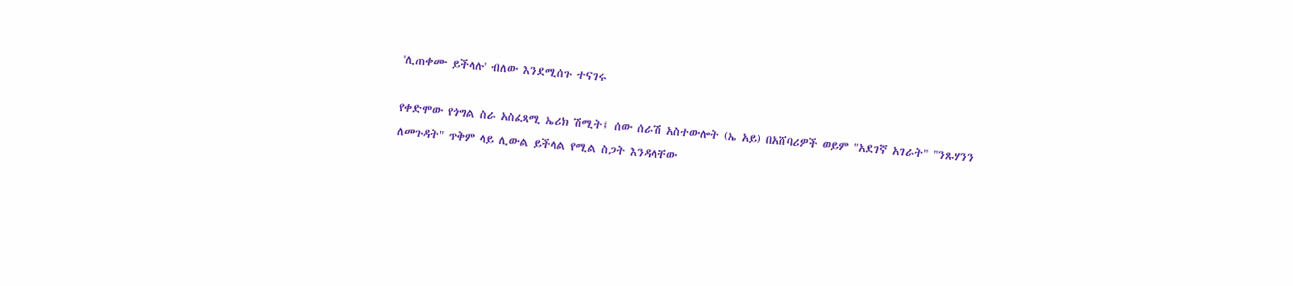'ሊጠቀሙ ይችላሉ' ብለው እንደሚሰጉ ተናገሩ

የቀድሞው የጎግል ስራ አስፈጻሚ ኤሪክ ሽሚት፤ ሰው ሰራሽ አስተውሎት (ኤ አይ) በአሸባሪዎች ወይም "አደገኛ አገራት" "ንጹሃንን ለመጉዳት" ጥቅም ላይ ሊውል ይችላል የሚል ስጋት እንዳላቸው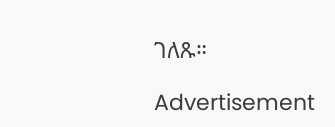ገለጹ።

Advertisement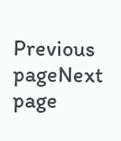Previous pageNext page